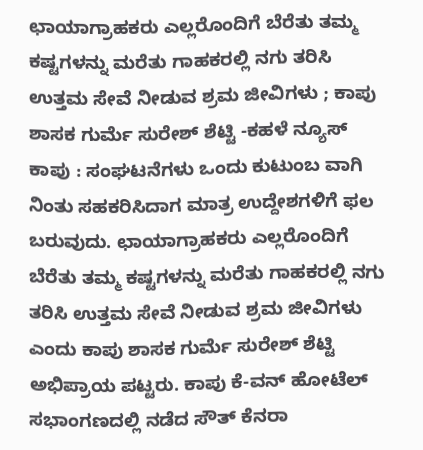ಛಾಯಾಗ್ರಾಹಕರು ಎಲ್ಲರೊಂದಿಗೆ ಬೆರೆತು ತಮ್ಮ ಕಷ್ಟಗಳನ್ನು ಮರೆತು ಗಾಹಕರಲ್ಲಿ ನಗು ತರಿಸಿ ಉತ್ತಮ ಸೇವೆ ನೀಡುವ ಶ್ರಮ ಜೀವಿಗಳು ; ಕಾಪು ಶಾಸಕ ಗುರ್ಮೆ ಸುರೇಶ್ ಶೆಟ್ಟಿ -ಕಹಳೆ ನ್ಯೂಸ್
ಕಾಪು : ಸಂಘಟನೆಗಳು ಒಂದು ಕುಟುಂಬ ವಾಗಿ ನಿಂತು ಸಹಕರಿಸಿದಾಗ ಮಾತ್ರ ಉದ್ದೇಶಗಳಿಗೆ ಫಲ ಬರುವುದು. ಛಾಯಾಗ್ರಾಹಕರು ಎಲ್ಲರೊಂದಿಗೆ ಬೆರೆತು ತಮ್ಮ ಕಷ್ಟಗಳನ್ನು ಮರೆತು ಗಾಹಕರಲ್ಲಿ ನಗು ತರಿಸಿ ಉತ್ತಮ ಸೇವೆ ನೀಡುವ ಶ್ರಮ ಜೀವಿಗಳು ಎಂದು ಕಾಪು ಶಾಸಕ ಗುರ್ಮೆ ಸುರೇಶ್ ಶೆಟ್ಟಿ ಅಭಿಪ್ರಾಯ ಪಟ್ಟರು. ಕಾಪು ಕೆ-ವನ್ ಹೋಟೆಲ್ ಸಭಾಂಗಣದಲ್ಲಿ ನಡೆದ ಸೌತ್ ಕೆನರಾ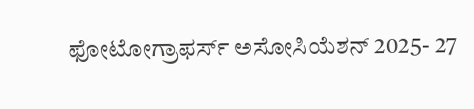ಫೋಟೋಗ್ರಾಫರ್ಸ್ ಅಸೋಸಿಯೆಶನ್ 2025- 27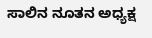ಸಾಲಿನ ನೂತನ ಅಧ್ಯಕ್ಷ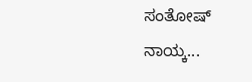ಸಂತೋಷ್ ನಾಯ್ಕ...